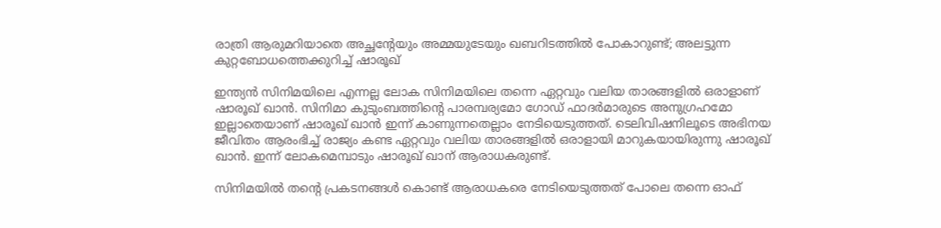രാത്രി ആരുമറിയാതെ അച്ഛന്റേയും അമ്മയുടേയും ഖബറിടത്തില്‍ പോകാറുണ്ട്; അലട്ടുന്ന കുറ്റബോധത്തെക്കുറിച്ച് ഷാരൂഖ്

ഇന്ത്യന്‍ സിനിമയിലെ എന്നല്ല ലോക സിനിമയിലെ തന്നെ ഏറ്റവും വലിയ താരങ്ങളില്‍ ഒരാളാണ് ഷാരൂഖ് ഖാന്‍. സിനിമാ കുടുംബത്തിന്റെ പാരമ്പര്യമോ ഗോഡ് ഫാദര്‍മാരുടെ അനുഗ്രഹമോ ഇല്ലാതെയാണ് ഷാരൂഖ് ഖാന്‍ ഇന്ന് കാണുന്നതെല്ലാം നേടിയെടുത്തത്. ടെലിവിഷനിലൂടെ അഭിനയ ജീവിതം ആരംഭിച്ച് രാജ്യം കണ്ട ഏറ്റവും വലിയ താരങ്ങളില്‍ ഒരാളായി മാറുകയായിരുന്നു ഷാരൂഖ് ഖാന്‍. ഇന്ന് ലോകമെമ്പാടും ഷാരൂഖ് ഖാന് ആരാധകരുണ്ട്.

സിനിമയില്‍ തന്റെ പ്രകടനങ്ങള്‍ കൊണ്ട് ആരാധകരെ നേടിയെടുത്തത് പോലെ തന്നെ ഓഫ്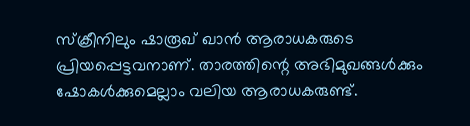സ്‌ക്രീനിലും ഷാരൂഖ് ഖാന്‍ ആരാധകരുടെ പ്രിയപ്പെട്ടവനാണ്. താരത്തിന്റെ അഭിമുഖങ്ങള്‍ക്കും ഷോകള്‍ക്കുമെല്ലാം വലിയ ആരാധകരുണ്ട്.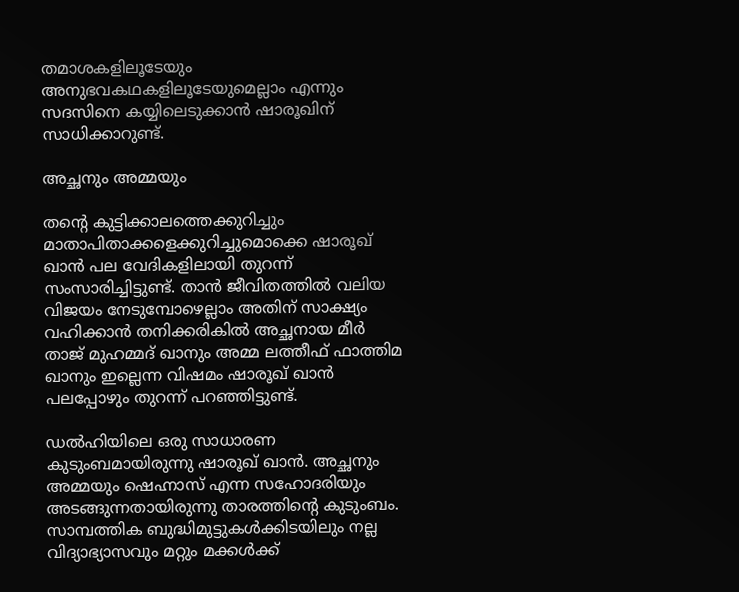തമാശകളിലൂടേയും അനുഭവകഥകളിലൂടേയുമെല്ലാം എന്നും സദസിനെ കയ്യിലെടുക്കാന്‍ ഷാരൂഖിന് സാധിക്കാറുണ്ട്.

അച്ഛനും അമ്മയും

തന്റെ കുട്ടിക്കാലത്തെക്കുറിച്ചും മാതാപിതാക്കളെക്കുറിച്ചുമൊക്കെ ഷാരൂഖ് ഖാന്‍ പല വേദികളിലായി തുറന്ന് സംസാരിച്ചിട്ടുണ്ട്. താന്‍ ജീവിതത്തില്‍ വലിയ വിജയം നേടുമ്പോഴെല്ലാം അതിന് സാക്ഷ്യം വഹിക്കാന്‍ തനിക്കരികില്‍ അച്ഛനായ മീര്‍ താജ് മുഹമ്മദ് ഖാനും അമ്മ ലത്തീഫ് ഫാത്തിമ ഖാനും ഇല്ലെന്ന വിഷമം ഷാരൂഖ് ഖാന്‍ പലപ്പോഴും തുറന്ന് പറഞ്ഞിട്ടുണ്ട്.

ഡല്‍ഹിയിലെ ഒരു സാധാരണ കുടുംബമായിരുന്നു ഷാരൂഖ് ഖാന്‍. അച്ഛനും അമ്മയും ഷെഹ്നാസ് എന്ന സഹോദരിയും അടങ്ങുന്നതായിരുന്നു താരത്തിന്റെ കുടുംബം. സാമ്പത്തിക ബുദ്ധിമുട്ടുകള്‍ക്കിടയിലും നല്ല വിദ്യാഭ്യാസവും മറ്റും മക്കള്‍ക്ക്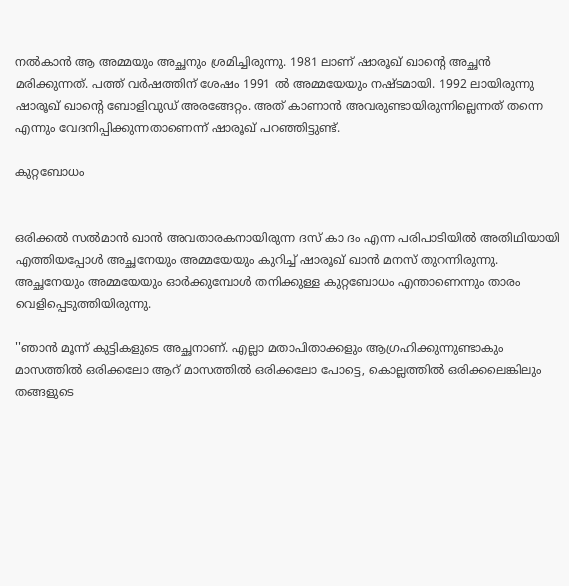നല്‍കാന്‍ ആ അമ്മയും അച്ഛനും ശ്രമിച്ചിരുന്നു. 1981 ലാണ് ഷാരൂഖ് ഖാന്റെ അച്ഛന്‍ മരിക്കുന്നത്. പത്ത് വര്‍ഷത്തിന് ശേഷം 1991 ല്‍ അമ്മയേയും നഷ്ടമായി. 1992 ലായിരുന്നു ഷാരൂഖ് ഖാന്റെ ബോളിവുഡ് അരങ്ങേറ്റം. അത് കാണാന്‍ അവരുണ്ടായിരുന്നില്ലെന്നത് തന്നെ എന്നും വേദനിപ്പിക്കുന്നതാണെന്ന് ഷാരൂഖ് പറഞ്ഞിട്ടുണ്ട്.

കുറ്റബോധം


ഒരിക്കല്‍ സല്‍മാന്‍ ഖാന്‍ അവതാരകനായിരുന്ന ദസ് കാ ദം എന്ന പരിപാടിയില്‍ അതിഥിയായി എത്തിയപ്പോള്‍ അച്ഛനേയും അമ്മയേയും കുറിച്ച് ഷാരൂഖ് ഖാന്‍ മനസ് തുറന്നിരുന്നു. അച്ഛനേയും അമ്മയേയും ഓര്‍ക്കുമ്പോള്‍ തനിക്കുള്ള കുറ്റബോധം എന്താണെന്നും താരം വെളിപ്പെടുത്തിയിരുന്നു.

''ഞാന്‍ മൂന്ന് കുട്ടികളുടെ അച്ഛനാണ്. എല്ലാ മതാപിതാക്കളും ആഗ്രഹിക്കുന്നുണ്ടാകും മാസത്തില്‍ ഒരിക്കലോ ആറ് മാസത്തില്‍ ഒരിക്കലോ പോട്ടെ, കൊല്ലത്തില്‍ ഒരിക്കലെങ്കിലും തങ്ങളുടെ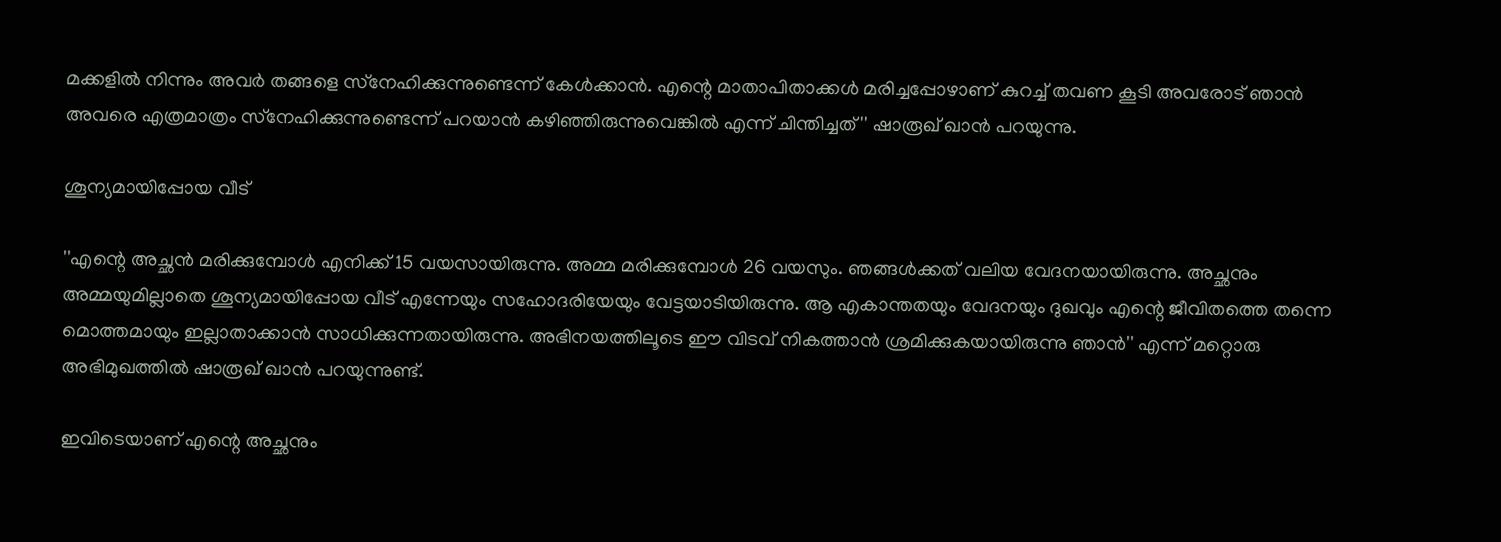മക്കളില്‍ നിന്നും അവര്‍ തങ്ങളെ സ്‌നേഹിക്കുന്നുണ്ടെന്ന് കേള്‍ക്കാന്‍. എന്റെ മാതാപിതാക്കള്‍ മരിച്ചപ്പോഴാണ് കുറച്ച് തവണ കൂടി അവരോട് ഞാന്‍ അവരെ എത്രമാത്രം സ്‌നേഹിക്കുന്നുണ്ടെന്ന് പറയാന്‍ കഴിഞ്ഞിരുന്നുവെങ്കില്‍ എന്ന് ചിന്തിച്ചത്'' ഷാരൂഖ് ഖാന്‍ പറയുന്നു.

ശൂന്യമായിപ്പോയ വീട്

''എന്റെ അച്ഛന്‍ മരിക്കുമ്പോള്‍ എനിക്ക് 15 വയസായിരുന്നു. അമ്മ മരിക്കുമ്പോള്‍ 26 വയസും. ഞങ്ങള്‍ക്കത് വലിയ വേദനയായിരുന്നു. അച്ഛനും അമ്മയുമില്ലാതെ ശൂന്യമായിപ്പോയ വീട് എന്നേയും സഹോദരിയേയും വേട്ടയാടിയിരുന്നു. ആ എകാന്തതയും വേദനയും ദുഖവും എന്റെ ജീവിതത്തെ തന്നെ മൊത്തമായും ഇല്ലാതാക്കാന്‍ സാധിക്കുന്നതായിരുന്നു. അഭിനയത്തിലൂടെ ഈ വിടവ് നികത്താന്‍ ശ്രമിക്കുകയായിരുന്നു ഞാന്‍'' എന്ന് മറ്റൊരു അഭിമുഖത്തില്‍ ഷാരൂഖ് ഖാന്‍ പറയുന്നുണ്ട്.

ഇവിടെയാണ് എന്റെ അച്ഛനും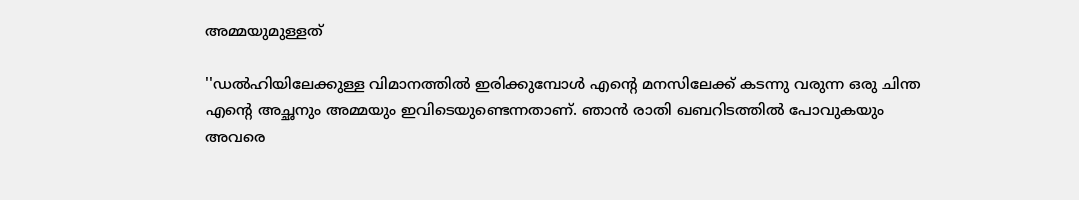അമ്മയുമുള്ളത്

''ഡല്‍ഹിയിലേക്കുള്ള വിമാനത്തില്‍ ഇരിക്കുമ്പോള്‍ എന്റെ മനസിലേക്ക് കടന്നു വരുന്ന ഒരു ചിന്ത എന്റെ അച്ഛനും അമ്മയും ഇവിടെയുണ്ടെന്നതാണ്. ഞാന്‍ രാതി ഖബറിടത്തില്‍ പോവുകയും അവരെ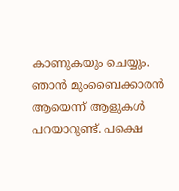കാണുകയും ചെയ്യും. ഞാന്‍ മുംബൈക്കാരന്‍ ആയെന്ന് ആളുകള്‍ പറയാറുണ്ട്. പക്ഷെ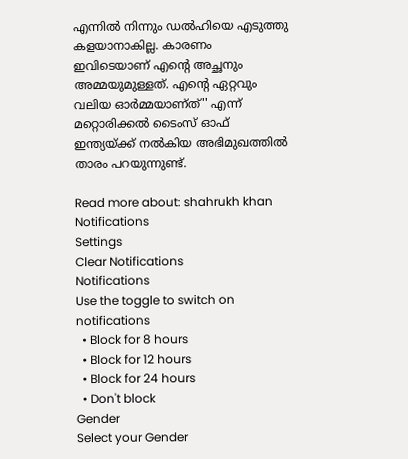എന്നില്‍ നിന്നും ഡല്‍ഹിയെ എടുത്തു കളയാനാകില്ല. കാരണം ഇവിടെയാണ് എന്റെ അച്ഛനും അമ്മയുമുള്ളത്. എന്റെ ഏറ്റവും വലിയ ഓര്‍മ്മയാണ്ത്'' എന്ന് മറ്റൊരിക്കല്‍ ടൈംസ് ഓഫ് ഇന്ത്യയ്ക്ക് നല്‍കിയ അഭിമുഖത്തില്‍ താരം പറയുന്നുണ്ട്.

Read more about: shahrukh khan
Notifications
Settings
Clear Notifications
Notifications
Use the toggle to switch on notifications
  • Block for 8 hours
  • Block for 12 hours
  • Block for 24 hours
  • Don't block
Gender
Select your Gender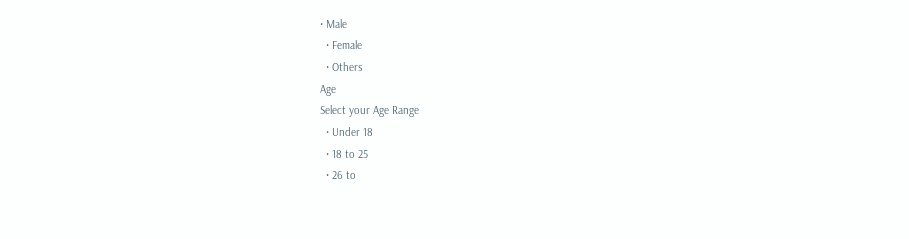• Male
  • Female
  • Others
Age
Select your Age Range
  • Under 18
  • 18 to 25
  • 26 to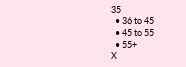35
  • 36 to 45
  • 45 to 55
  • 55+
X